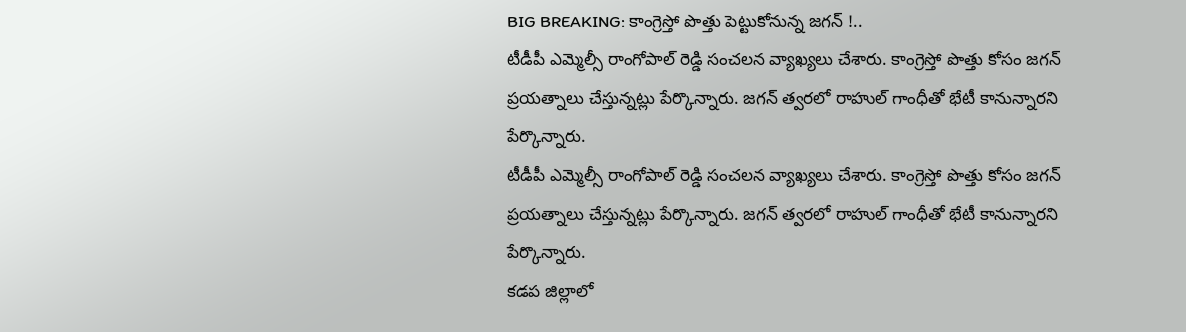BIG BREAKING: కాంగ్రెస్తో పొత్తు పెట్టుకోనున్న జగన్ !..
టీడీపీ ఎమ్మెల్సీ రాంగోపాల్ రెడ్డి సంచలన వ్యాఖ్యలు చేశారు. కాంగ్రెస్తో పొత్తు కోసం జగన్ ప్రయత్నాలు చేస్తున్నట్లు పేర్కొన్నారు. జగన్ త్వరలో రాహుల్ గాంధీతో భేటీ కానున్నారని పేర్కొన్నారు.
టీడీపీ ఎమ్మెల్సీ రాంగోపాల్ రెడ్డి సంచలన వ్యాఖ్యలు చేశారు. కాంగ్రెస్తో పొత్తు కోసం జగన్ ప్రయత్నాలు చేస్తున్నట్లు పేర్కొన్నారు. జగన్ త్వరలో రాహుల్ గాంధీతో భేటీ కానున్నారని పేర్కొన్నారు.
కడప జిల్లాలో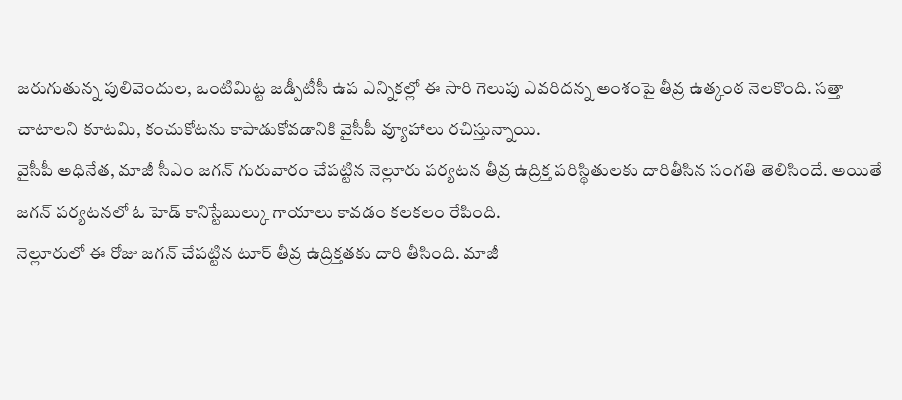జరుగుతున్న పులివెందుల, ఒంటిమిట్ట జడ్పీటీసీ ఉప ఎన్నికల్లో ఈ సారి గెలుపు ఎవరిదన్న అంశంపై తీవ్ర ఉత్కంఠ నెలకొంది. సత్తా చాటాలని కూటమి, కంచుకోటను కాపాడుకోవడానికి వైసీపీ వ్యూహాలు రచిస్తున్నాయి.
వైసీపీ అధినేత, మాజీ సీఎం జగన్ గురువారం చేపట్టిన నెల్లూరు పర్యటన తీవ్ర ఉద్రిక్త పరిస్థితులకు దారితీసిన సంగతి తెలిసిందే. అయితే జగన్ పర్యటనలో ఓ హెడ్ కానిస్టేబుల్కు గాయాలు కావడం కలకలం రేపింది.
నెల్లూరులో ఈ రోజు జగన్ చేపట్టిన టూర్ తీవ్ర ఉద్రిక్తతకు దారి తీసింది. మాజీ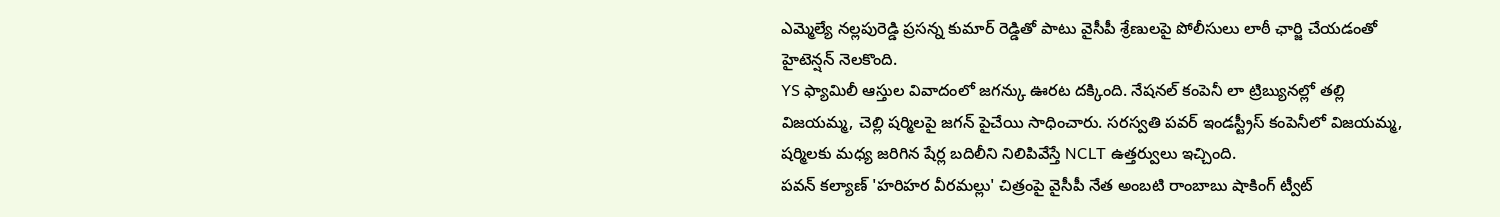ఎమ్మెల్యే నల్లపురెడ్డి ప్రసన్న కుమార్ రెడ్డితో పాటు వైసీపీ శ్రేణులపై పోలీసులు లాఠీ ఛార్జి చేయడంతో హైటెన్షన్ నెలకొంది.
YS ఫ్యామిలీ ఆస్తుల వివాదంలో జగన్కు ఊరట దక్కింది. నేషనల్ కంపెనీ లా ట్రిబ్యునల్లో తల్లి విజయమ్మ, చెల్లి షర్మిలపై జగన్ పైచేయి సాధించారు. సరస్వతి పవర్ ఇండస్ట్రీస్ కంపెనీలో విజయమ్మ, షర్మిలకు మధ్య జరిగిన షేర్ల బదిలీని నిలిపివేస్తే NCLT ఉత్తర్వులు ఇచ్చింది.
పవన్ కల్యాణ్ 'హరిహర వీరమల్లు' చిత్రంపై వైసీపీ నేత అంబటి రాంబాబు షాకింగ్ ట్వీట్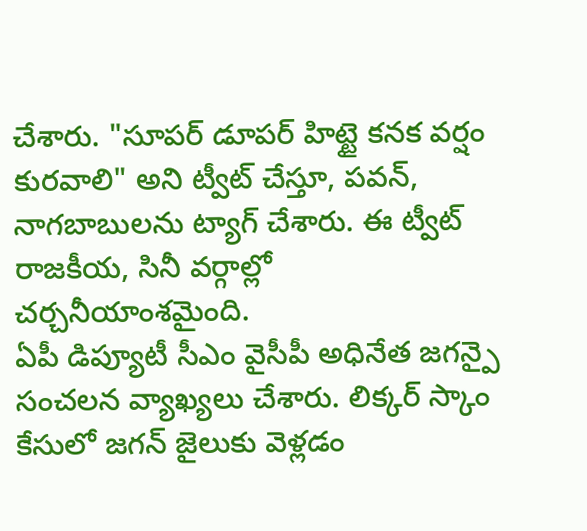చేశారు. "సూపర్ డూపర్ హిట్టై కనక వర్షం కురవాలి" అని ట్వీట్ చేస్తూ, పవన్, నాగబాబులను ట్యాగ్ చేశారు. ఈ ట్వీట్ రాజకీయ, సినీ వర్గాల్లో చర్చనీయాంశమైంది.
ఏపీ డిప్యూటీ సీఎం వైసీపీ అధినేత జగన్పై సంచలన వ్యాఖ్యలు చేశారు. లిక్కర్ స్కాం కేసులో జగన్ జైలుకు వెళ్లడం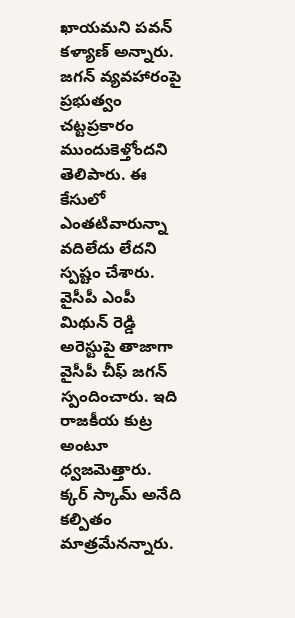ఖాయమని పవన్ కళ్యాణ్ అన్నారు. జగన్ వ్యవహారంపై ప్రభుత్వం చట్టప్రకారం ముందుకెళ్తోందని తెలిపారు. ఈ కేసులో ఎంతటివారున్నా వదిలేదు లేదని స్పష్టం చేశారు.
వైసీపీ ఎంపీ మిథున్ రెడ్డి అరెస్టుపై తాజాగా వైసీపీ చీఫ్ జగన్ స్పందించారు. ఇది రాజకీయ కుట్ర అంటూ ధ్వజమెత్తారు. క్కర్ స్కామ్ అనేది కల్పితం మాత్రమేనన్నారు.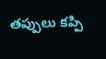తప్పులు కప్పి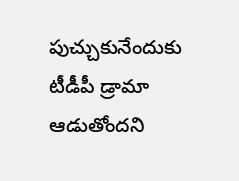పుచ్చుకునేందుకు టీడీపీ డ్రామా ఆడుతోందని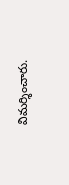విమర్శించారు.